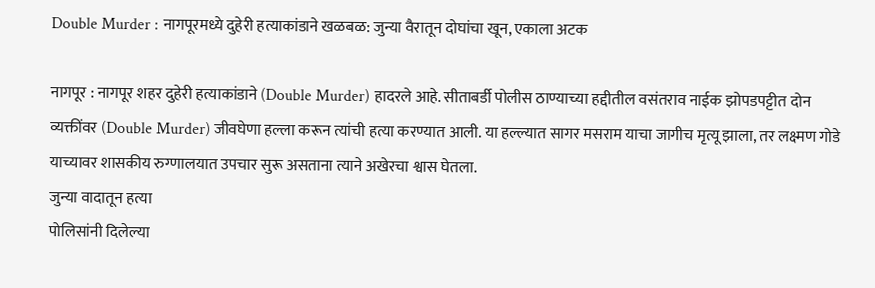Double Murder : नागपूरमध्ये दुहेरी हत्याकांडाने खळबळ: जुन्या वैरातून दोघांचा खून, एकाला अटक

नागपूर : नागपूर शहर दुहेरी हत्याकांडाने (Double Murder) हादरले आहे. सीताबर्डी पोलीस ठाण्याच्या हद्दीतील वसंतराव नाईक झोपडपट्टीत दोन व्यक्तींवर (Double Murder) जीवघेणा हल्ला करून त्यांची हत्या करण्यात आली. या हल्ल्यात सागर मसराम याचा जागीच मृत्यू झाला, तर लक्ष्मण गोडे याच्यावर शासकीय रुग्णालयात उपचार सुरू असताना त्याने अखेरचा श्वास घेतला.
जुन्या वादातून हत्या
पोलिसांनी दिलेल्या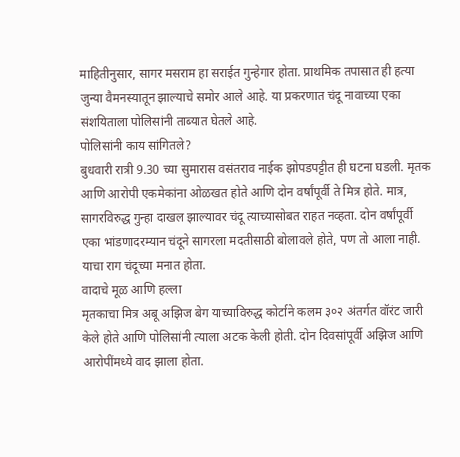माहितीनुसार, सागर मसराम हा सराईत गुन्हेगार होता. प्राथमिक तपासात ही हत्या जुन्या वैमनस्यातून झाल्याचे समोर आले आहे. या प्रकरणात चंदू नावाच्या एका संशयिताला पोलिसांनी ताब्यात घेतले आहे.
पोलिसांनी काय सांगितले?
बुधवारी रात्री 9.30 च्या सुमारास वसंतराव नाईक झोपडपट्टीत ही घटना घडली. मृतक आणि आरोपी एकमेकांना ओळखत होते आणि दोन वर्षांपूर्वी ते मित्र होते. मात्र, सागरविरुद्ध गुन्हा दाखल झाल्यावर चंदू त्याच्यासोबत राहत नव्हता. दोन वर्षांपूर्वी एका भांडणादरम्यान चंदूने सागरला मदतीसाठी बोलावले होते, पण तो आला नाही. याचा राग चंदूच्या मनात होता.
वादाचे मूळ आणि हल्ला
मृतकाचा मित्र अबू अझिज बेग याच्याविरुद्ध कोर्टाने कलम ३०२ अंतर्गत वॉरंट जारी केले होते आणि पोलिसांनी त्याला अटक केली होती. दोन दिवसांपूर्वी अझिज आणि आरोपींमध्ये वाद झाला होता.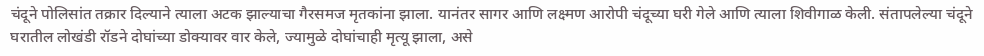चंदूने पोलिसांत तक्रार दिल्याने त्याला अटक झाल्याचा गैरसमज मृतकांना झाला. यानंतर सागर आणि लक्ष्मण आरोपी चंदूच्या घरी गेले आणि त्याला शिवीगाळ केली. संतापलेल्या चंदूने घरातील लोखंडी रॉडने दोघांच्या डोक्यावर वार केले, ज्यामुळे दोघांचाही मृत्यू झाला, असे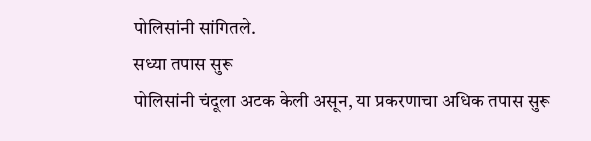पोलिसांनी सांगितले.
सध्या तपास सुरू
पोलिसांनी चंदूला अटक केली असून, या प्रकरणाचा अधिक तपास सुरू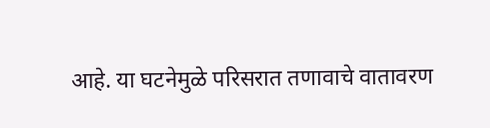आहे. या घटनेमुळे परिसरात तणावाचे वातावरण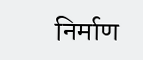निर्माण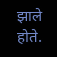झाले होते.